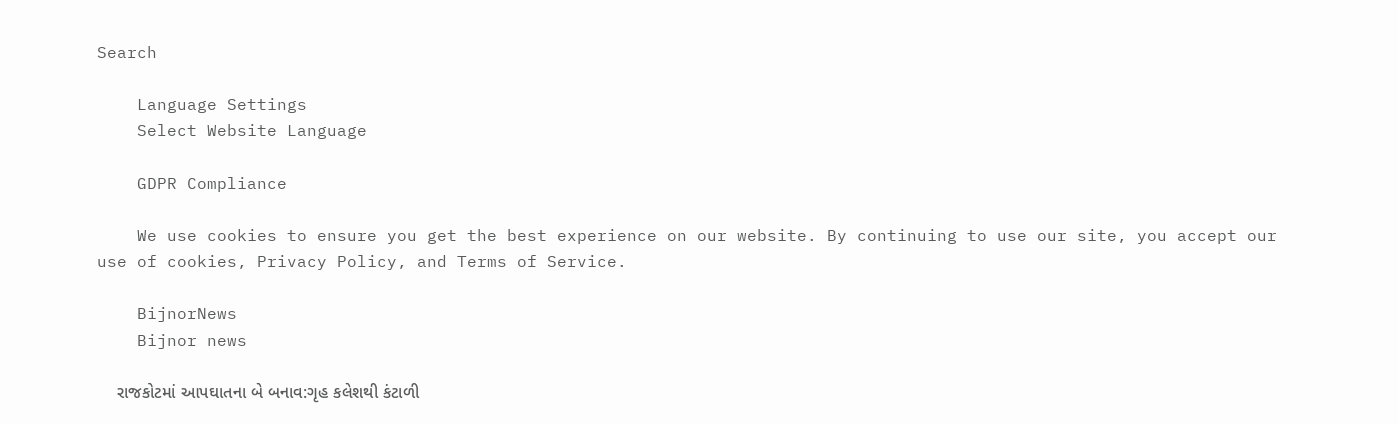Search

    Language Settings
    Select Website Language

    GDPR Compliance

    We use cookies to ensure you get the best experience on our website. By continuing to use our site, you accept our use of cookies, Privacy Policy, and Terms of Service.

    BijnorNews
    Bijnor news

    રાજકોટમાં આપઘાતના બે બનાવ:ગૃહ કલેશથી કંટાળી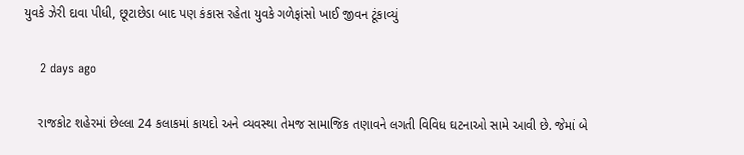યુવકે ઝેરી દાવા પીધી, છૂટાછેડા બાદ પણ કંકાસ રહેતા યુવકે ગળેફાંસો ખાઈ જીવન ટૂંકાવ્યું

    2 days ago

    રાજકોટ શહેરમાં છેલ્લા 24 કલાકમાં કાયદો અને વ્યવસ્થા તેમજ સામાજિક તણાવને લગતી વિવિધ ઘટનાઓ સામે આવી છે. જેમાં બે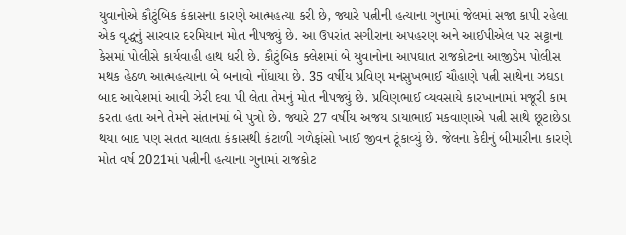યુવાનોએ કૌટુંબિક કંકાસના કારણે આત્મહત્યા કરી છે, જ્યારે પત્નીની હત્યાના ગુનામાં જેલમાં સજા કાપી રહેલા એક વૃદ્ધનું સારવાર દરમિયાન મોત નીપજ્યું છે. આ ઉપરાંત સગીરાના અપહરણ અને આઈપીએલ પર સટ્ટાના કેસમાં પોલીસે કાર્યવાહી હાથ ધરી છે. કૌટુંબિક ક્લેશમાં બે યુવાનોના આપઘાત રાજકોટના આજીડેમ પોલીસ મથક હેઠળ આત્મહત્યાના બે બનાવો નોંધાયા છે. 35 વર્ષીય પ્રવિણ મનસુખભાઈ ચૌહાણે પત્ની સાથેના ઝઘડા બાદ આવેશમાં આવી ઝેરી દવા પી લેતા તેમનું મોત નીપજ્યું છે. પ્રવિણભાઈ વ્યવસાયે કારખાનામાં મજૂરી કામ કરતા હતા અને તેમને સંતાનમાં બે પુત્રો છે. જ્યારે 27 વર્ષીય અજય ડાયાભાઈ મકવાણાએ પત્ની સાથે છૂટાછેડા થયા બાદ પણ સતત ચાલતા કંકાસથી કંટાળી ગળેફાંસો ખાઈ જીવન ટૂંકાવ્યું છે. જેલના કેદીનું બીમારીના કારણે મોત વર્ષ 2021માં પત્નીની હત્યાના ગુનામાં રાજકોટ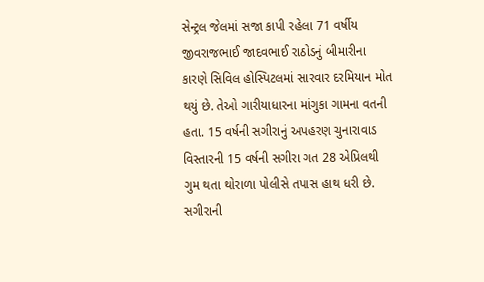સેન્ટ્રલ જેલમાં સજા કાપી રહેલા 71 વર્ષીય જીવરાજભાઈ જાદવભાઈ રાઠોડનું બીમારીના કારણે સિવિલ હોસ્પિટલમાં સારવાર દરમિયાન મોત થયું છે. તેઓ ગારીયાધારના માંગુકા ગામના વતની હતા. 15 વર્ષની સગીરાનું અપહરણ ચુનારાવાડ વિસ્તારની 15 વર્ષની સગીરા ગત 28 એપ્રિલથી ગુમ થતા થોરાળા પોલીસે તપાસ હાથ ધરી છે. સગીરાની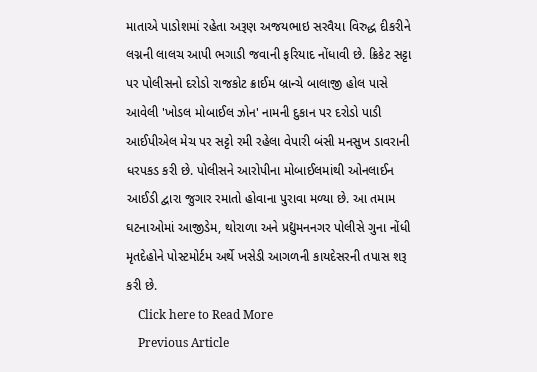માતાએ પાડોશમાં રહેતા અરૂણ અજયભાઇ સરવૈયા વિરુદ્ધ દીકરીને લગ્નની લાલચ આપી ભગાડી જવાની ફરિયાદ નોંધાવી છે. ક્રિકેટ સટ્ટા પર પોલીસનો દરોડો રાજકોટ ક્રાઈમ બ્રાન્ચે બાલાજી હોલ પાસે આવેલી 'ખોડલ મોબાઈલ ઝોન' નામની દુકાન પર દરોડો પાડી આઈપીએલ મેચ પર સટ્ટો રમી રહેલા વેપારી બંસી મનસુખ ડાવરાની ધરપકડ કરી છે. પોલીસને આરોપીના મોબાઈલમાંથી ઓનલાઈન આઈડી દ્વારા જુગાર રમાતો હોવાના પુરાવા મળ્યા છે. આ તમામ ઘટનાઓમાં આજીડેમ, થોરાળા અને પ્રદ્યુમનનગર પોલીસે ગુના નોંધી મૃતદેહોને પોસ્ટમોર્ટમ અર્થે ખસેડી આગળની કાયદેસરની તપાસ શરૂ કરી છે.
    Click here to Read More
    Previous Article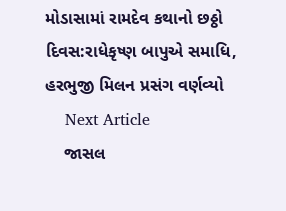મોડાસામાં રામદેવ કથાનો છઠ્ઠો દિવસ:રાધેકૃષ્ણ બાપુએ સમાધિ, હરભુજી મિલન પ્રસંગ વર્ણવ્યો
    Next Article
    જાસલ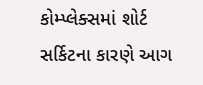કોમ્પ્લેક્સમાં શોર્ટ સર્કિટના કારણે આગ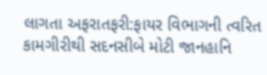લાગતા અફરાતફરી:ફાયર વિભાગની ત્વરિત કામગીરીથી સદનસીબે મોટી જાનહાનિ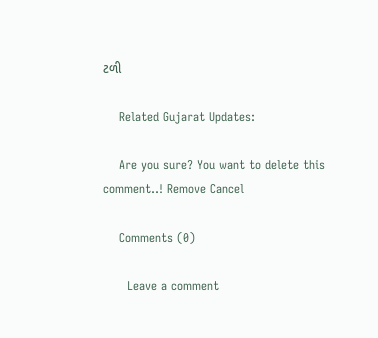ટળી

    Related Gujarat Updates:

    Are you sure? You want to delete this comment..! Remove Cancel

    Comments (0)

      Leave a comment